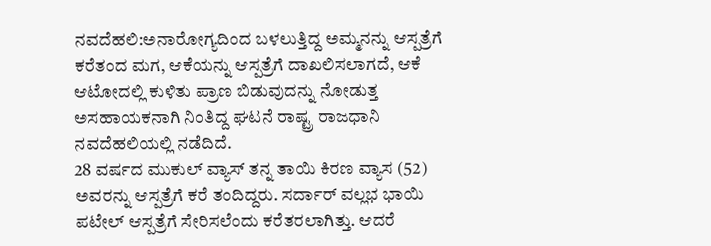ನವದೆಹಲಿ:ಅನಾರೋಗ್ಯದಿಂದ ಬಳಲುತ್ತಿದ್ದ ಅಮ್ಮನನ್ನು ಆಸ್ಪತ್ರೆಗೆ ಕರೆತಂದ ಮಗ, ಆಕೆಯನ್ನು ಆಸ್ಪತ್ರೆಗೆ ದಾಖಲಿಸಲಾಗದೆ, ಆಕೆ ಆಟೋದಲ್ಲಿ ಕುಳಿತು ಪ್ರಾಣ ಬಿಡುವುದನ್ನು ನೋಡುತ್ತ ಅಸಹಾಯಕನಾಗಿ ನಿಂತಿದ್ದ ಘಟನೆ ರಾಷ್ಟ್ರ ರಾಜಧಾನಿ ನವದೆಹಲಿಯಲ್ಲಿ ನಡೆದಿದೆ.
28 ವರ್ಷದ ಮುಕುಲ್ ವ್ಯಾಸ್ ತನ್ನ ತಾಯಿ ಕಿರಣ ವ್ಯಾಸ (52) ಅವರನ್ನು ಆಸ್ಪತ್ರೆಗೆ ಕರೆ ತಂದಿದ್ದರು. ಸರ್ದಾರ್ ವಲ್ಲಭ ಭಾಯಿ ಪಟೇಲ್ ಆಸ್ಪತ್ರೆಗೆ ಸೇರಿಸಲೆಂದು ಕರೆತರಲಾಗಿತ್ತು. ಆದರೆ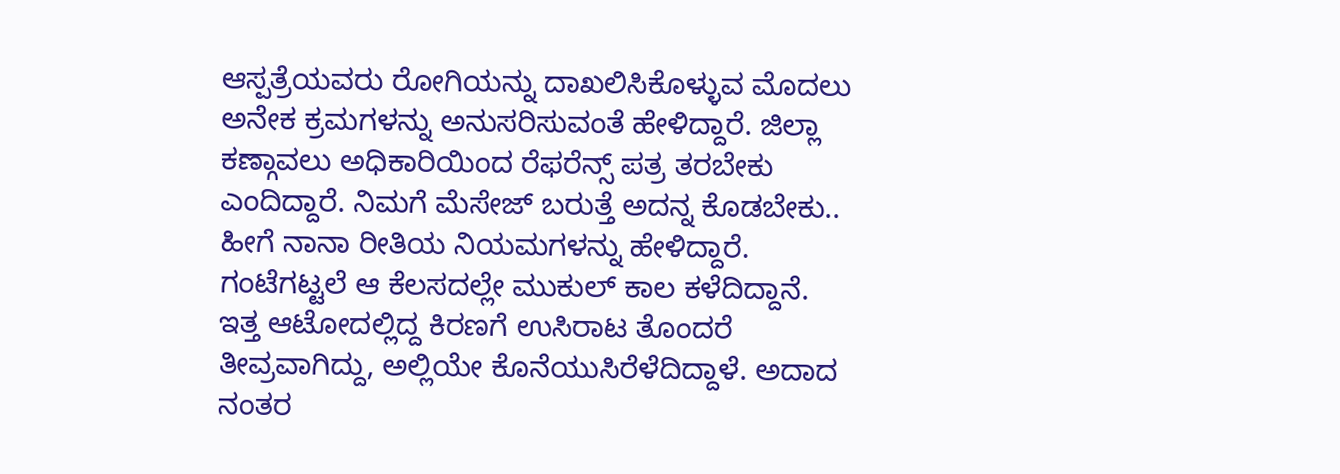ಆಸ್ಪತ್ರೆಯವರು ರೋಗಿಯನ್ನು ದಾಖಲಿಸಿಕೊಳ್ಳುವ ಮೊದಲು ಅನೇಕ ಕ್ರಮಗಳನ್ನು ಅನುಸರಿಸುವಂತೆ ಹೇಳಿದ್ದಾರೆ. ಜಿಲ್ಲಾ ಕಣ್ಗಾವಲು ಅಧಿಕಾರಿಯಿಂದ ರೆಫರೆನ್ಸ್ ಪತ್ರ ತರಬೇಕು ಎಂದಿದ್ದಾರೆ. ನಿಮಗೆ ಮೆಸೇಜ್ ಬರುತ್ತೆ ಅದನ್ನ ಕೊಡಬೇಕು.. ಹೀಗೆ ನಾನಾ ರೀತಿಯ ನಿಯಮಗಳನ್ನು ಹೇಳಿದ್ದಾರೆ. ಗಂಟೆಗಟ್ಟಲೆ ಆ ಕೆಲಸದಲ್ಲೇ ಮುಕುಲ್ ಕಾಲ ಕಳೆದಿದ್ದಾನೆ.
ಇತ್ತ ಆಟೋದಲ್ಲಿದ್ದ ಕಿರಣಗೆ ಉಸಿರಾಟ ತೊಂದರೆ ತೀವ್ರವಾಗಿದ್ದು, ಅಲ್ಲಿಯೇ ಕೊನೆಯುಸಿರೆಳೆದಿದ್ದಾಳೆ. ಅದಾದ ನಂತರ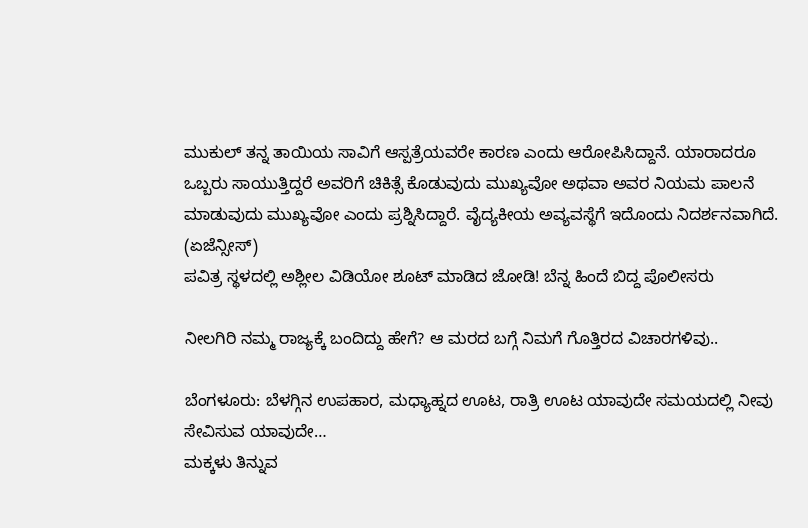ಮುಕುಲ್ ತನ್ನ ತಾಯಿಯ ಸಾವಿಗೆ ಆಸ್ಪತ್ರೆಯವರೇ ಕಾರಣ ಎಂದು ಆರೋಪಿಸಿದ್ದಾನೆ. ಯಾರಾದರೂ ಒಬ್ಬರು ಸಾಯುತ್ತಿದ್ದರೆ ಅವರಿಗೆ ಚಿಕಿತ್ಸೆ ಕೊಡುವುದು ಮುಖ್ಯವೋ ಅಥವಾ ಅವರ ನಿಯಮ ಪಾಲನೆ ಮಾಡುವುದು ಮುಖ್ಯವೋ ಎಂದು ಪ್ರಶ್ನಿಸಿದ್ದಾರೆ. ವೈದ್ಯಕೀಯ ಅವ್ಯವಸ್ಥೆಗೆ ಇದೊಂದು ನಿದರ್ಶನವಾಗಿದೆ. (ಏಜೆನ್ಸೀಸ್)
ಪವಿತ್ರ ಸ್ಥಳದಲ್ಲಿ ಅಶ್ಲೀಲ ವಿಡಿಯೋ ಶೂಟ್ ಮಾಡಿದ ಜೋಡಿ! ಬೆನ್ನ ಹಿಂದೆ ಬಿದ್ದ ಪೊಲೀಸರು

ನೀಲಗಿರಿ ನಮ್ಮ ರಾಜ್ಯಕ್ಕೆ ಬಂದಿದ್ದು ಹೇಗೆ? ಆ ಮರದ ಬಗ್ಗೆ ನಿಮಗೆ ಗೊತ್ತಿರದ ವಿಚಾರಗಳಿವು..

ಬೆಂಗಳೂರು: ಬೆಳಗ್ಗಿನ ಉಪಹಾರ, ಮಧ್ಯಾಹ್ನದ ಊಟ, ರಾತ್ರಿ ಊಟ ಯಾವುದೇ ಸಮಯದಲ್ಲಿ ನೀವು ಸೇವಿಸುವ ಯಾವುದೇ…
ಮಕ್ಕಳು ತಿನ್ನುವ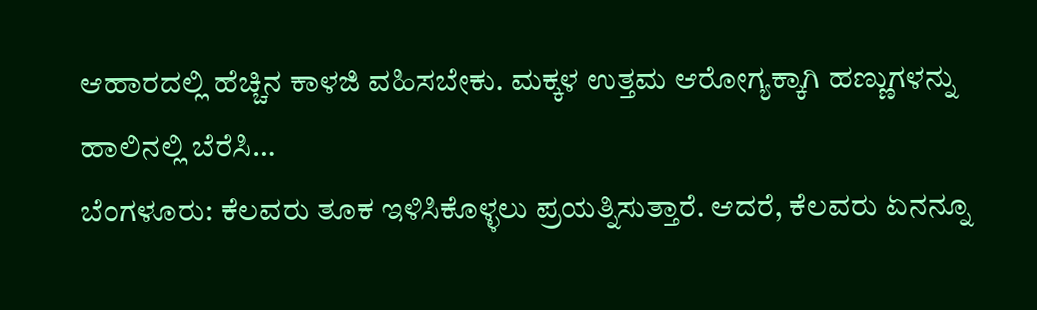ಆಹಾರದಲ್ಲಿ ಹೆಚ್ಚಿನ ಕಾಳಜಿ ವಹಿಸಬೇಕು. ಮಕ್ಕಳ ಉತ್ತಮ ಆರೋಗ್ಯಕ್ಕಾಗಿ ಹಣ್ಣುಗಳನ್ನು ಹಾಲಿನಲ್ಲಿ ಬೆರೆಸಿ…
ಬೆಂಗಳೂರು: ಕೆಲವರು ತೂಕ ಇಳಿಸಿಕೊಳ್ಳಲು ಪ್ರಯತ್ನಿಸುತ್ತಾರೆ. ಆದರೆ, ಕೆಲವರು ಏನನ್ನೂ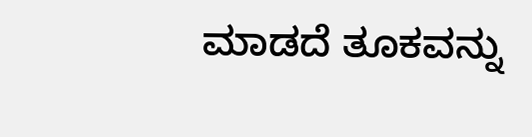ಮಾಡದೆ ತೂಕವನ್ನು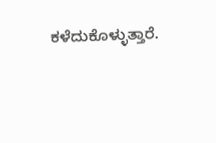ಕಳೆದುಕೊಳ್ಳುತ್ತಾರೆ.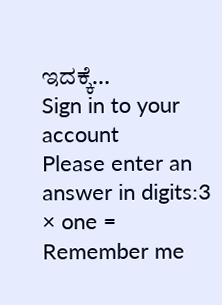ಇದಕ್ಕೆ…
Sign in to your account
Please enter an answer in digits:3 × one =
Remember me